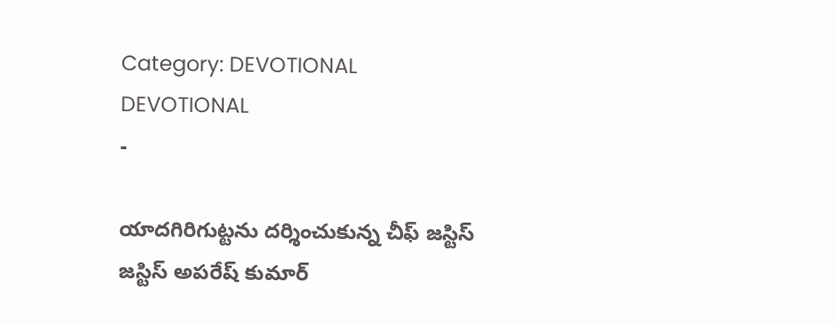Category: DEVOTIONAL
DEVOTIONAL
-

యాదగిరిగుట్టను దర్శించుకున్న చీఫ్ జస్టిస్
జస్టిస్ అపరేష్ కుమార్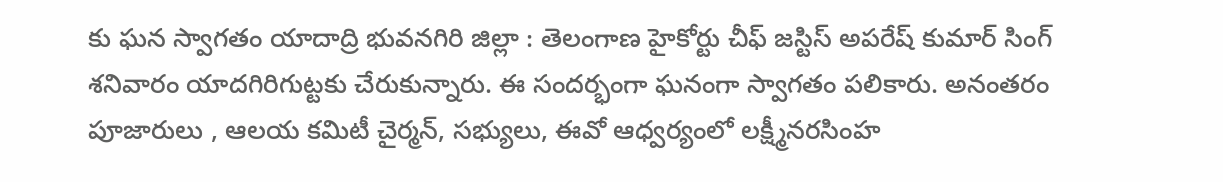కు ఘన స్వాగతం యాదాద్రి భువనగిరి జిల్లా : తెలంగాణ హైకోర్టు చీఫ్ జస్టిస్ అపరేష్ కుమార్ సింగ్ శనివారం యాదగిరిగుట్టకు చేరుకున్నారు. ఈ సందర్భంగా ఘనంగా స్వాగతం పలికారు. అనంతరం పూజారులు , ఆలయ కమిటీ చైర్మన్, సభ్యులు, ఈవో ఆధ్వర్యంలో లక్ష్మీనరసింహ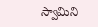స్వామిని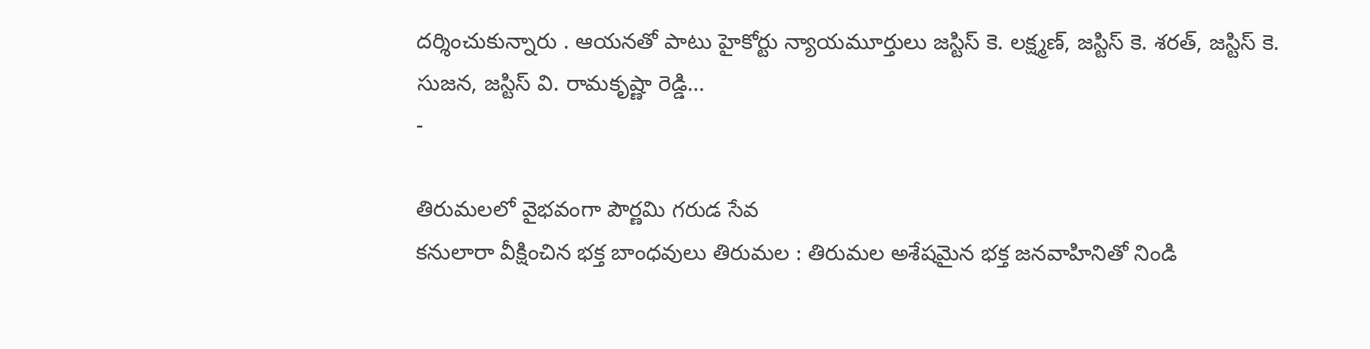దర్శించుకున్నారు . ఆయనతో పాటు హైకోర్టు న్యాయమూర్తులు జస్టిస్ కె. లక్ష్మణ్, జస్టిస్ కె. శరత్, జస్టిస్ కె. సుజన, జస్టిస్ వి. రామకృష్ణా రెడ్డి…
-

తిరుమలలో వైభవంగా పౌర్ణమి గరుడ సేవ
కనులారా వీక్షించిన భక్త బాంధవులు తిరుమల : తిరుమల అశేషమైన భక్త జనవాహినితో నిండి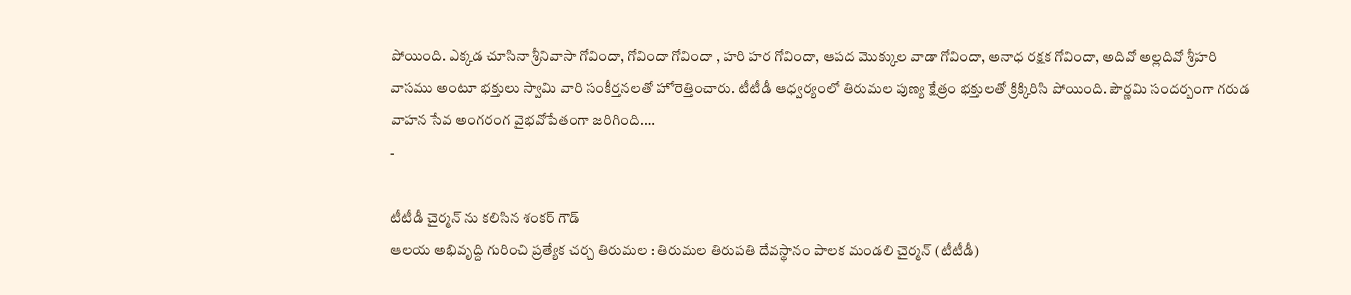పోయింది. ఎక్కడ చూసినా శ్రీనివాసా గోవిందా, గోవిందా గోవిందా , హరి హర గోవిందా, ఆపద మొక్కుల వాడా గోవిందా, అనాధ రక్షక గోవిందా, అదివో అల్లదివో శ్రీహరి వాసము అంటూ భక్తులు స్వామి వారి సంకీర్తనలతో హోరెత్తించారు. టీటీడీ ఆధ్వర్యంలో తిరుమల పుణ్య క్షేత్రం భక్తులతో క్రిక్కిరిసి పోయింది. పౌర్ణమి సందర్బంగా గరుడ వాహన సేవ అంగరంగ వైభవోపేతంగా జరిగింది.…
-

టీటీడీ చైర్మన్ ను కలిసిన శంకర్ గౌడ్
ఆలయ అభివృద్ది గురించి ప్రత్యేక చర్చ తిరుమల : తిరుమల తిరుపతి దేవస్థానం పాలక మండలి చైర్మన్ (టీటీడీ)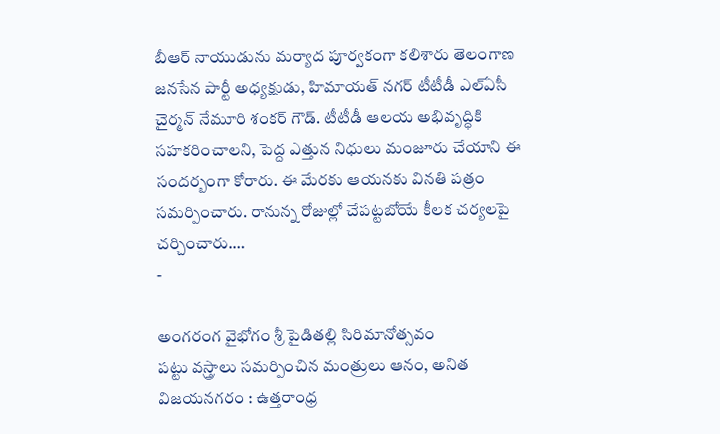బీఆర్ నాయుడును మర్యాద పూర్వకంగా కలిశారు తెలంగాణ జనసేన పార్టీ అధ్యక్షుడు, హిమాయత్ నగర్ టీటీడీ ఎల్ఏసీ చైర్మన్ నేమూరి శంకర్ గౌడ్. టీటీడీ ఆలయ అభివృద్ధికి సహకరించాలని, పెద్ద ఎత్తున నిధులు మంజూరు చేయాని ఈ సందర్బంగా కోరారు. ఈ మేరకు ఆయనకు వినతి పత్రం సమర్పించారు. రానున్న రోజుల్లో చేపట్టబోయే కీలక చర్యలపై చర్చించారు.…
-

అంగరంగ వైభోగం శ్రీ పైడితల్లి సిరిమానోత్సవం
పట్టు వస్త్రాలు సమర్పించిన మంత్రులు ఆనం, అనిత విజయనగరం : ఉత్తరాంధ్ర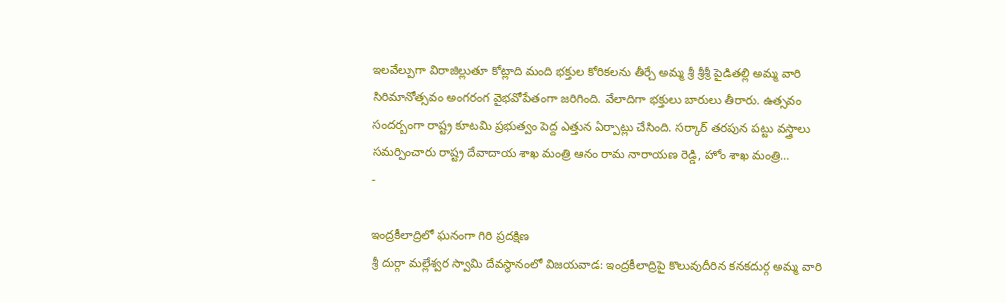ఇలవేల్పుగా విరాజిల్లుతూ కోట్లాది మంది భక్తుల కోరికలను తీర్చే అమ్మ శ్రీ శ్రీశ్రీ పైడితల్లి అమ్మ వారి సిరిమానోత్సవం అంగరంగ వైభవోపేతంగా జరిగింది. వేలాదిగా భక్తులు బారులు తీరారు. ఉత్సవం సందర్బంగా రాష్ట్ర కూటమి ప్రభుత్వం పెద్ద ఎత్తున ఏర్పాట్లు చేసింది. సర్కార్ తరపున పట్టు వస్త్రాలు సమర్పించారు రాష్ట్ర దేవాదాయ శాఖ మంత్రి ఆనం రామ నారాయణ రెడ్డి, హోం శాఖ మంత్రి…
-

ఇంద్రకీలాద్రిలో ఘనంగా గిరి ప్రదక్షిణ
శ్రీ దుర్గా మల్లేశ్వర స్వామి దేవస్థానంలో విజయవాడ: ఇంద్రకీలాద్రిపై కొలువుదీరిన కనకదుర్గ అమ్మ వారి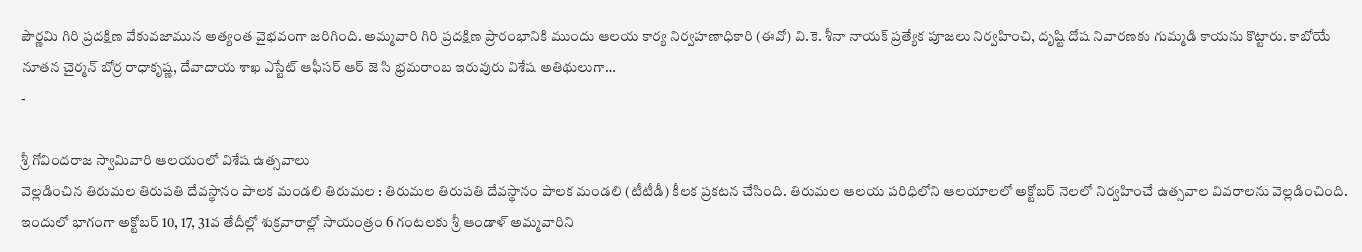పౌర్ణమి గిరి ప్రదక్షిణ వేకువజామున అత్యంత వైభవంగా జరిగింది. అమ్మవారి గిరి ప్రదక్షిణ ప్రారంభానికి ముందు ఆలయ కార్య నిర్వహణాధికారి (ఈవో) వి.కె. శీనా నాయక్ ప్రత్యేక పూజలు నిర్వహించి, దృష్టి దోష నివారణకు గుమ్మడి కాయను కొట్టారు. కాబోయే నూతన చైర్మన్ బోర్ర రాధాకృష్ణ, దేవాదాయ శాఖ ఎస్టేట్ ఆఫీసర్ ఆర్ జె సి భ్రమరాంబ ఇరువురు విశేష అతిథులుగా…
-

శ్రీ గోవిందరాజ స్వామివారి ఆలయంలో విశేష ఉత్సవాలు
వెల్లడించిన తిరుమల తిరుపతి దేవస్థానం పాలక మండలి తిరుమల : తిరుమల తిరుపతి దేవస్థానం పాలక మండలి (టీటీడీ) కీలక ప్రకటన చేసింది. తిరుమల ఆలయ పరిధిలోని ఆలయాలలో అక్టోబర్ నెలలో నిర్వహించే ఉత్సవాల వివరాలను వెల్లడించింది. ఇందులో భాగంగా అక్టోబర్ 10, 17, 31వ తేదీల్లో శుక్రవారాల్లో సాయంత్రం 6 గంటలకు శ్రీ ఆండాళ్ అమ్మవారిని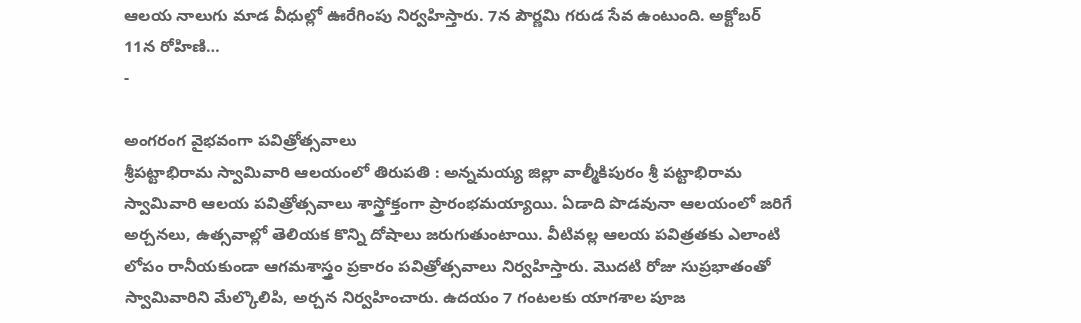ఆలయ నాలుగు మాడ వీధుల్లో ఊరేగింపు నిర్వహిస్తారు. 7న పౌర్ణమి గరుడ సేవ ఉంటుంది. అక్టోబర్ 11న రోహిణి…
-

అంగరంగ వైభవంగా పవిత్రోత్సవాలు
శ్రీపట్టాభిరామ స్వామివారి ఆలయంలో తిరుపతి : అన్నమయ్య జిల్లా వాల్మీకిపురం శ్రీ పట్టాభిరామ స్వామివారి ఆలయ పవిత్రోత్సవాలు శాస్త్రోక్తంగా ప్రారంభమయ్యాయి. ఏడాది పొడవునా ఆలయంలో జరిగే అర్చనలు, ఉత్సవాల్లో తెలియక కొన్ని దోషాలు జరుగుతుంటాయి. వీటివల్ల ఆలయ పవిత్రతకు ఎలాంటి లోపం రానీయకుండా ఆగమశాస్త్రం ప్రకారం పవిత్రోత్సవాలు నిర్వహిస్తారు. మొదటి రోజు సుప్రభాతంతో స్వామివారిని మేల్కొలిపి, అర్చన నిర్వహించారు. ఉదయం 7 గంటలకు యాగశాల పూజ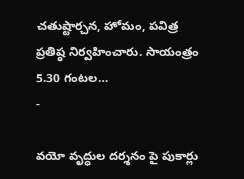చతుష్టార్చన, హోమం, పవిత్ర ప్రతిష్ఠ నిర్వహించారు. సాయంత్రం 5.30 గంటల…
-

వయో వృద్ధుల దర్శనం పై పుకార్లు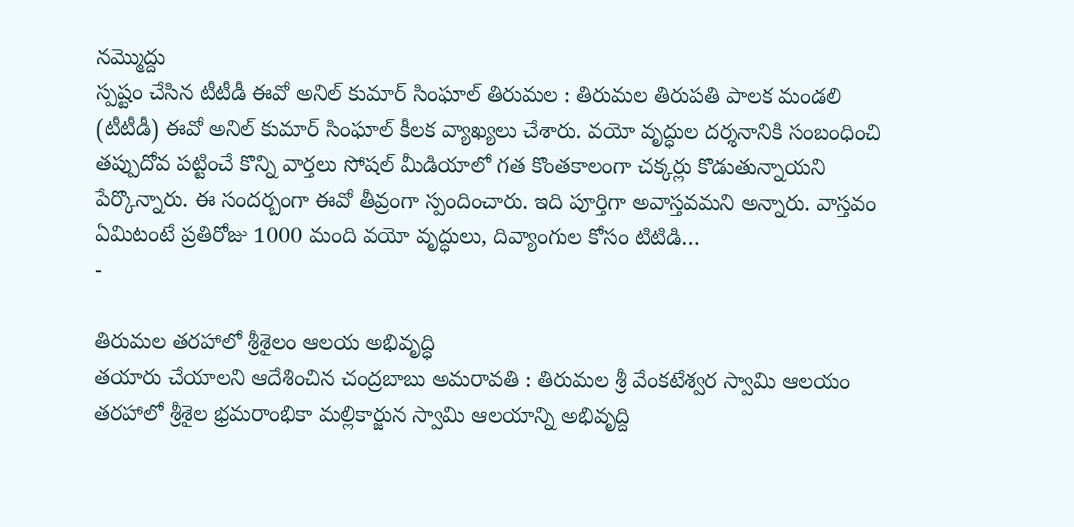నమ్మొద్దు
స్పష్టం చేసిన టీటీడీ ఈవో అనిల్ కుమార్ సింఘాల్ తిరుమల : తిరుమల తిరుపతి పాలక మండలి (టీటీడీ) ఈవో అనిల్ కుమార్ సింఘాల్ కీలక వ్యాఖ్యలు చేశారు. వయో వృద్ధుల దర్శనానికి సంబంధించి తప్పుదోవ పట్టించే కొన్ని వార్తలు సోషల్ మీడియాలో గత కొంతకాలంగా చక్కర్లు కొడుతున్నాయని పేర్కొన్నారు. ఈ సందర్బంగా ఈవో తీవ్రంగా స్పందించారు. ఇది పూర్తిగా అవాస్తవమని అన్నారు. వాస్తవం ఏమిటంటే ప్రతిరోజు 1000 మంది వయో వృద్ధులు, దివ్యాంగుల కోసం టిటిడి…
-

తిరుమల తరహాలో శ్రీశైలం ఆలయ అభివృద్ధి
తయారు చేయాలని ఆదేశించిన చంద్రబాబు అమరావతి : తిరుమల శ్రీ వేంకటేశ్వర స్వామి ఆలయం తరహాలో శ్రీశైల భ్రమరాంభికా మల్లికార్జున స్వామి ఆలయాన్ని అభివృద్ది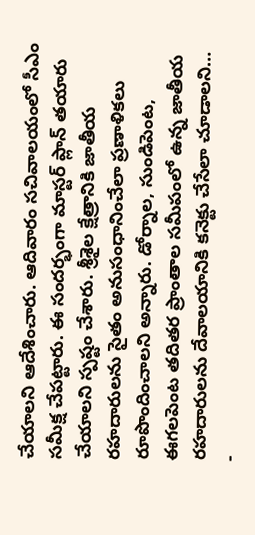చేయాలని ఆదేశించారు. ఆదివారం సచివాలయంలో సీఎం సమీక్ష చేపట్టారు. ఈ సందర్భంగా మాస్టర్ ప్లాన్ తయారు చేయాలని స్పష్టం చేశారు. శ్రీశైల క్షేత్రానికి జాతీయ రహదారులను సైతం అనుసంధానించేలా ప్రణాళికలు రూపొందించాలని అన్నారు. డోర్నాల, సుండిపెంట, ఈగలపెంట తదితర ప్రాంతాల సమీపంలో ఉన్న జాతీయ రహదారులను దేవాలయానికి కనెక్టు చేసేలా చూడాలని…
-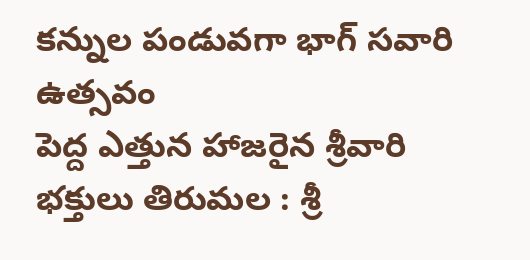కన్నుల పండువగా భాగ్ సవారి ఉత్సవం
పెద్ద ఎత్తున హాజరైన శ్రీవారి భక్తులు తిరుమల : శ్రీ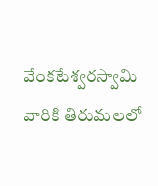వేంకటేశ్వరస్వామి వారికి తిరుమలలో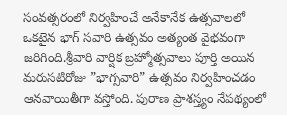సంవత్సరంలో నిర్వహించే అనేకానేక ఉత్సవాలలో ఒకటైన భాగ్ సవారి ఉత్సవం అత్యంత వైభవంగా జరిగింది.శ్రీవారి వార్షిక బ్రహ్మోత్సవాలు పూర్తి అయిన మరుసటిరోజు ”భాగ్సవారి” ఉత్సవం నిర్వహించడం ఆనవాయితీగా వస్తోంది. పురాణ ప్రాశస్త్యం నేపథ్యంలో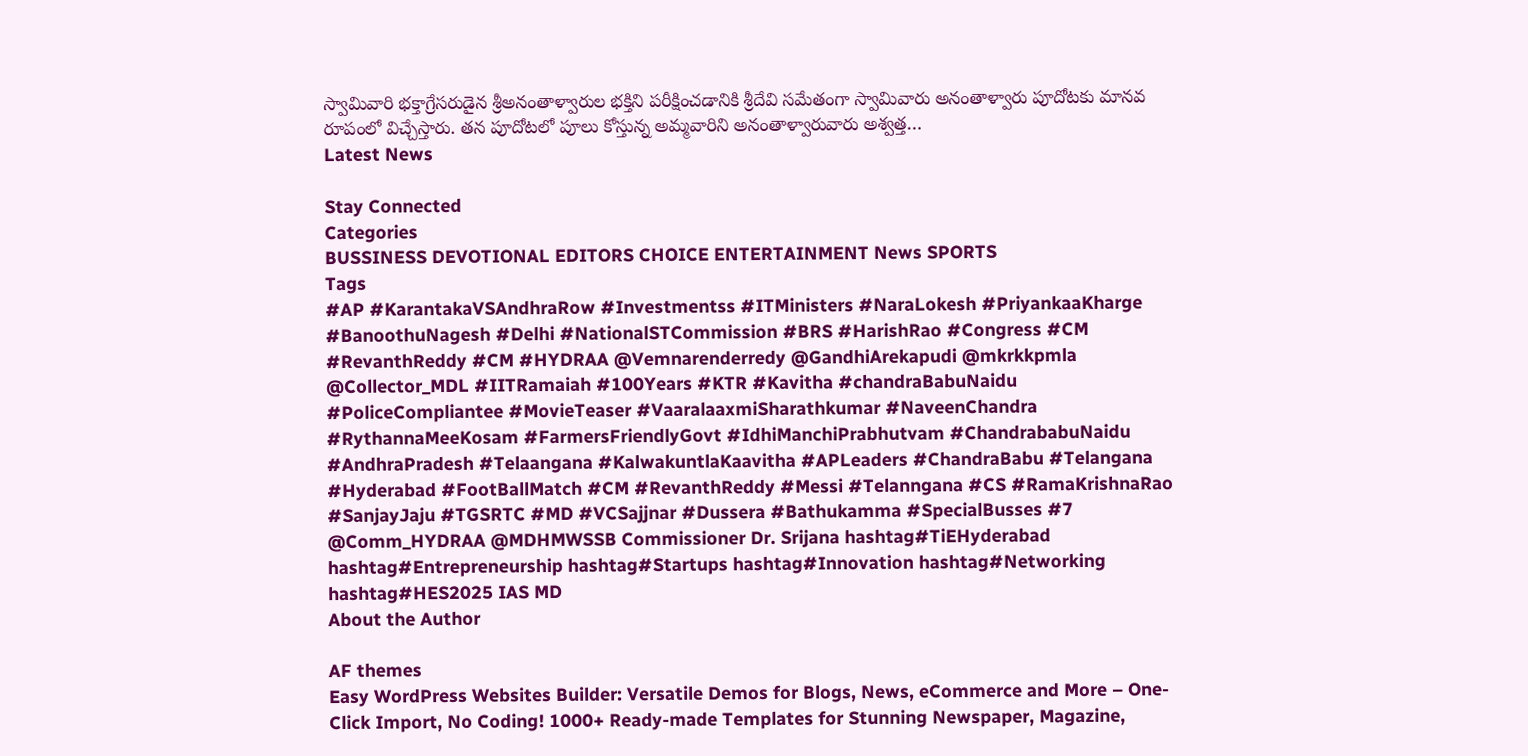స్వామివారి భక్తాగ్రేసరుడైన శ్రీఅనంతాళ్వారుల భక్తిని పరీక్షించడానికి శ్రీదేవి సమేతంగా స్వామివారు అనంతాళ్వారు పూదోటకు మానవ రూపంలో విచ్చేస్తారు. తన పూదోటలో పూలు కోస్తున్న అమ్మవారిని అనంతాళ్వారువారు అశ్వత్త…
Latest News

Stay Connected
Categories
BUSSINESS DEVOTIONAL EDITORS CHOICE ENTERTAINMENT News SPORTS
Tags
#AP #KarantakaVSAndhraRow #Investmentss #ITMinisters #NaraLokesh #PriyankaaKharge #BanoothuNagesh #Delhi #NationalSTCommission #BRS #HarishRao #Congress #CM #RevanthReddy #CM #HYDRAA @Vemnarenderredy @GandhiArekapudi @mkrkkpmla @Collector_MDL #IITRamaiah #100Years #KTR #Kavitha #chandraBabuNaidu #PoliceCompliantee #MovieTeaser #VaaralaaxmiSharathkumar #NaveenChandra #RythannaMeeKosam #FarmersFriendlyGovt #IdhiManchiPrabhutvam #ChandrababuNaidu #AndhraPradesh #Telaangana #KalwakuntlaKaavitha #APLeaders #ChandraBabu #Telangana #Hyderabad #FootBallMatch #CM #RevanthReddy #Messi #Telanngana #CS #RamaKrishnaRao #SanjayJaju #TGSRTC #MD #VCSajjnar #Dussera #Bathukamma #SpecialBusses #7 @Comm_HYDRAA @MDHMWSSB Commissioner Dr. Srijana hashtag#TiEHyderabad hashtag#Entrepreneurship hashtag#Startups hashtag#Innovation hashtag#Networking hashtag#HES2025 IAS MD
About the Author

AF themes
Easy WordPress Websites Builder: Versatile Demos for Blogs, News, eCommerce and More – One-Click Import, No Coding! 1000+ Ready-made Templates for Stunning Newspaper, Magazine,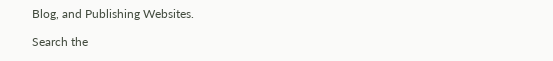Blog, and Publishing Websites.

Search the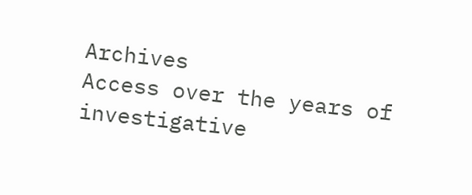Archives
Access over the years of investigative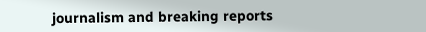journalism and breaking reports